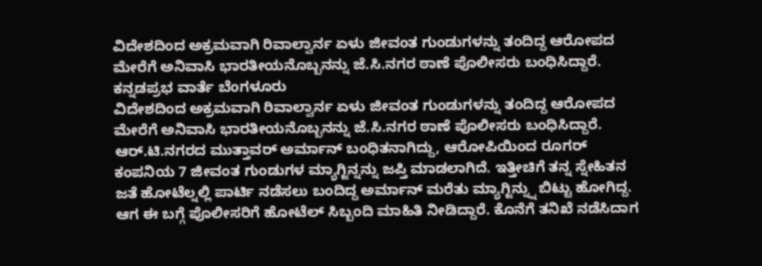ವಿದೇಶದಿಂದ ಅಕ್ರಮವಾಗಿ ರಿವಾಲ್ವಾರ್ನ ಏಳು ಜೀವಂತ ಗುಂಡುಗಳನ್ನು ತಂದಿದ್ದ ಆರೋಪದ ಮೇರೆಗೆ ಅನಿವಾಸಿ ಭಾರತೀಯನೊಬ್ಬನನ್ನು ಜೆ.ಸಿ.ನಗರ ಠಾಣೆ ಪೊಲೀಸರು ಬಂಧಿಸಿದ್ದಾರೆ.
ಕನ್ನಡಪ್ರಭ ವಾರ್ತೆ ಬೆಂಗಳೂರು
ವಿದೇಶದಿಂದ ಅಕ್ರಮವಾಗಿ ರಿವಾಲ್ವಾರ್ನ ಏಳು ಜೀವಂತ ಗುಂಡುಗಳನ್ನು ತಂದಿದ್ದ ಆರೋಪದ ಮೇರೆಗೆ ಅನಿವಾಸಿ ಭಾರತೀಯನೊಬ್ಬನನ್ನು ಜೆ.ಸಿ.ನಗರ ಠಾಣೆ ಪೊಲೀಸರು ಬಂಧಿಸಿದ್ದಾರೆ.
ಆರ್.ಟಿ.ನಗರದ ಮುತ್ತಾವರ್ ಅರ್ಮಾನ್ ಬಂಧಿತನಾಗಿದ್ದು, ಆರೋಪಿಯಿಂದ ರೂಗರ್ ಕಂಪನಿಯ 7 ಜೀವಂತ ಗುಂಡುಗಳ ಮ್ಯಾಗ್ಜಿನ್ನನ್ನು ಜಪ್ತಿ ಮಾಡಲಾಗಿದೆ. ಇತ್ತೀಚಿಗೆ ತನ್ನ ಸ್ನೇಹಿತನ ಜತೆ ಹೋಟೆಲ್ನಲ್ಲಿ ಪಾರ್ಟಿ ನಡೆಸಲು ಬಂದಿದ್ದ ಅರ್ಮಾನ್ ಮರೆತು ಮ್ಯಾಗ್ಜಿನ್ನ್ನು ಬಿಟ್ಟು ಹೋಗಿದ್ದ. ಆಗ ಈ ಬಗ್ಗೆ ಪೊಲೀಸರಿಗೆ ಹೋಟೆಲ್ ಸಿಬ್ಬಂದಿ ಮಾಹಿತಿ ನೀಡಿದ್ದಾರೆ. ಕೊನೆಗೆ ತನಿಖೆ ನಡೆಸಿದಾಗ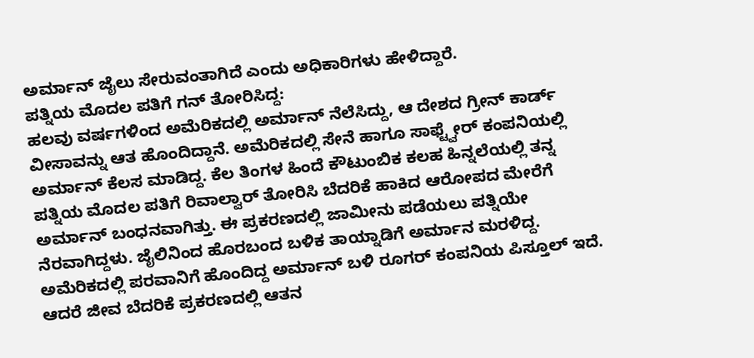ಅರ್ಮಾನ್ ಜೈಲು ಸೇರುವಂತಾಗಿದೆ ಎಂದು ಅಧಿಕಾರಿಗಳು ಹೇಳಿದ್ದಾರೆ.
ಪತ್ನಿಯ ಮೊದಲ ಪತಿಗೆ ಗನ್ ತೋರಿಸಿದ್ದ:
ಹಲವು ವರ್ಷಗಳಿಂದ ಅಮೆರಿಕದಲ್ಲಿ ಅರ್ಮಾನ್ ನೆಲೆಸಿದ್ದು, ಆ ದೇಶದ ಗ್ರೀನ್ ಕಾರ್ಡ್ ವೀಸಾವನ್ನು ಆತ ಹೊಂದಿದ್ದಾನೆ. ಅಮೆರಿಕದಲ್ಲಿ ಸೇನೆ ಹಾಗೂ ಸಾಫ್ಟ್ವೇರ್ ಕಂಪನಿಯಲ್ಲಿ ಅರ್ಮಾನ್ ಕೆಲಸ ಮಾಡಿದ್ದ. ಕೆಲ ತಿಂಗಳ ಹಿಂದೆ ಕೌಟುಂಬಿಕ ಕಲಹ ಹಿನ್ನಲೆಯಲ್ಲಿ ತನ್ನ ಪತ್ನಿಯ ಮೊದಲ ಪತಿಗೆ ರಿವಾಲ್ವಾರ್ ತೋರಿಸಿ ಬೆದರಿಕೆ ಹಾಕಿದ ಆರೋಪದ ಮೇರೆಗೆ ಅರ್ಮಾನ್ ಬಂಧನವಾಗಿತ್ತು. ಈ ಪ್ರಕರಣದಲ್ಲಿ ಜಾಮೀನು ಪಡೆಯಲು ಪತ್ನಿಯೇ ನೆರವಾಗಿದ್ದಳು. ಜೈಲಿನಿಂದ ಹೊರಬಂದ ಬಳಿಕ ತಾಯ್ನಾಡಿಗೆ ಅರ್ಮಾನ ಮರಳಿದ್ದ.
ಅಮೆರಿಕದಲ್ಲಿ ಪರವಾನಿಗೆ ಹೊಂದಿದ್ದ ಅರ್ಮಾನ್ ಬಳಿ ರೂಗರ್ ಕಂಪನಿಯ ಪಿಸ್ತೂಲ್ ಇದೆ. ಆದರೆ ಜೀವ ಬೆದರಿಕೆ ಪ್ರಕರಣದಲ್ಲಿ ಆತನ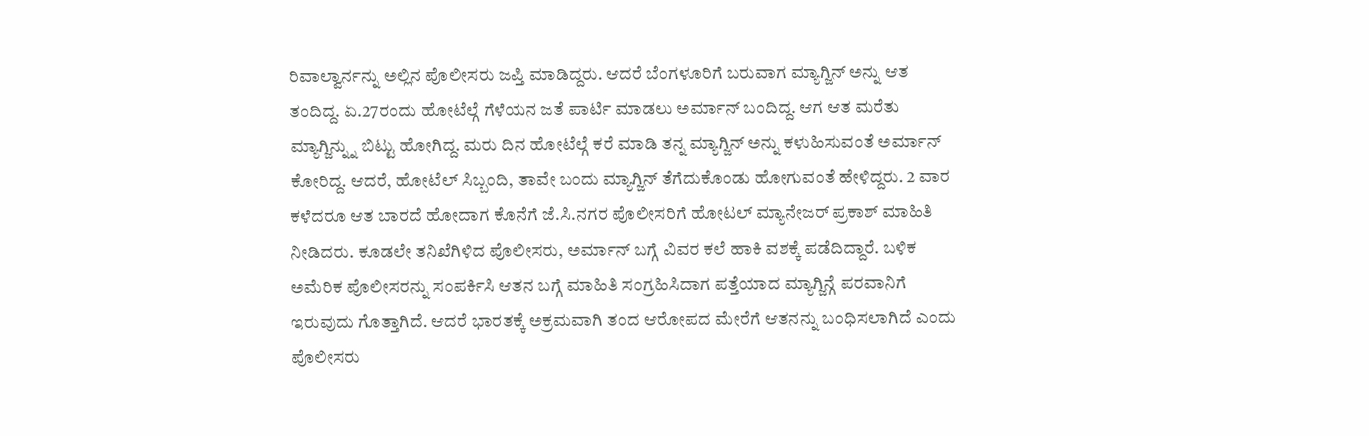ರಿವಾಲ್ವಾರ್ನನ್ನು ಅಲ್ಲಿನ ಪೊಲೀಸರು ಜಪ್ತಿ ಮಾಡಿದ್ದರು. ಆದರೆ ಬೆಂಗಳೂರಿಗೆ ಬರುವಾಗ ಮ್ಯಾಗ್ಜಿನ್ ಅನ್ನು ಆತ ತಂದಿದ್ದ. ಏ.27ರಂದು ಹೋಟೆಲ್ಗೆ ಗೆಳೆಯನ ಜತೆ ಪಾರ್ಟಿ ಮಾಡಲು ಅರ್ಮಾನ್ ಬಂದಿದ್ದ. ಆಗ ಆತ ಮರೆತು ಮ್ಯಾಗ್ಜಿನ್ನ್ನು ಬಿಟ್ಟು ಹೋಗಿದ್ದ. ಮರು ದಿನ ಹೋಟೆಲ್ಗೆ ಕರೆ ಮಾಡಿ ತನ್ನ ಮ್ಯಾಗ್ಜಿನ್ ಅನ್ನು ಕಳುಹಿಸುವಂತೆ ಅರ್ಮಾನ್ ಕೋರಿದ್ದ. ಆದರೆ, ಹೋಟೆಲ್ ಸಿಬ್ಬಂದಿ, ತಾವೇ ಬಂದು ಮ್ಯಾಗ್ಜಿನ್ ತೆಗೆದುಕೊಂಡು ಹೋಗುವಂತೆ ಹೇಳಿದ್ದರು. 2 ವಾರ ಕಳೆದರೂ ಆತ ಬಾರದೆ ಹೋದಾಗ ಕೊನೆಗೆ ಜೆ.ಸಿ.ನಗರ ಪೊಲೀಸರಿಗೆ ಹೋಟಲ್ ಮ್ಯಾನೇಜರ್ ಪ್ರಕಾಶ್ ಮಾಹಿತಿ ನೀಡಿದರು. ಕೂಡಲೇ ತನಿಖೆಗಿಳಿದ ಪೊಲೀಸರು, ಅರ್ಮಾನ್ ಬಗ್ಗೆ ವಿವರ ಕಲೆ ಹಾಕಿ ವಶಕ್ಕೆ ಪಡೆದಿದ್ದಾರೆ. ಬಳಿಕ ಅಮೆರಿಕ ಪೊಲೀಸರನ್ನು ಸಂಪರ್ಕಿಸಿ ಆತನ ಬಗ್ಗೆ ಮಾಹಿತಿ ಸಂಗ್ರಹಿಸಿದಾಗ ಪತ್ತೆಯಾದ ಮ್ಯಾಗ್ಜಿನ್ಗೆ ಪರವಾನಿಗೆ ಇರುವುದು ಗೊತ್ತಾಗಿದೆ. ಆದರೆ ಭಾರತಕ್ಕೆ ಅಕ್ರಮವಾಗಿ ತಂದ ಆರೋಪದ ಮೇರೆಗೆ ಆತನನ್ನು ಬಂಧಿಸಲಾಗಿದೆ ಎಂದು ಪೊಲೀಸರು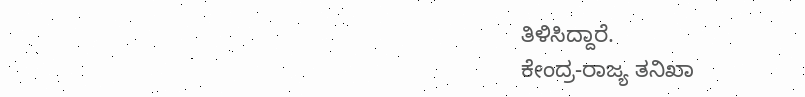ತಿಳಿಸಿದ್ದಾರೆ.
ಕೇಂದ್ರ-ರಾಜ್ಯ ತನಿಖಾ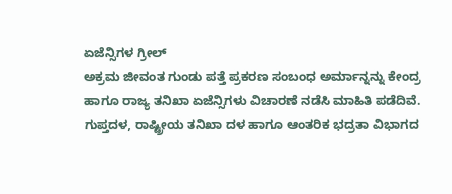ಏಜೆನ್ಸಿಗಳ ಗ್ರೀಲ್
ಅಕ್ರಮ ಜೀವಂತ ಗುಂಡು ಪತ್ತೆ ಪ್ರಕರಣ ಸಂಬಂಧ ಅರ್ಮಾನ್ನನ್ನು ಕೇಂದ್ರ ಹಾಗೂ ರಾಜ್ಯ ತನಿಖಾ ಏಜೆನ್ಸಿಗಳು ವಿಚಾರಣೆ ನಡೆಸಿ ಮಾಹಿತಿ ಪಡೆದಿವೆ. ಗುಪ್ತದಳ, ರಾಷ್ಟ್ರೀಯ ತನಿಖಾ ದಳ ಹಾಗೂ ಆಂತರಿಕ ಭದ್ರತಾ ವಿಭಾಗದ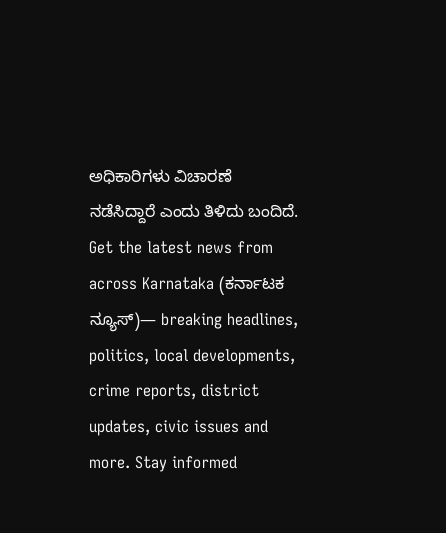ಅಧಿಕಾರಿಗಳು ವಿಚಾರಣೆ ನಡೆಸಿದ್ದಾರೆ ಎಂದು ತಿಳಿದು ಬಂದಿದೆ.
Get the latest news from across Karnataka (ಕರ್ನಾಟಕ ನ್ಯೂಸ್)— breaking headlines, politics, local developments, crime reports, district updates, civic issues and more. Stay informed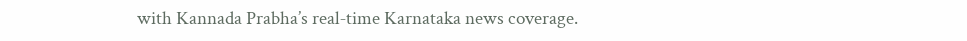with Kannada Prabha’s real‑time Karnataka news coverage.